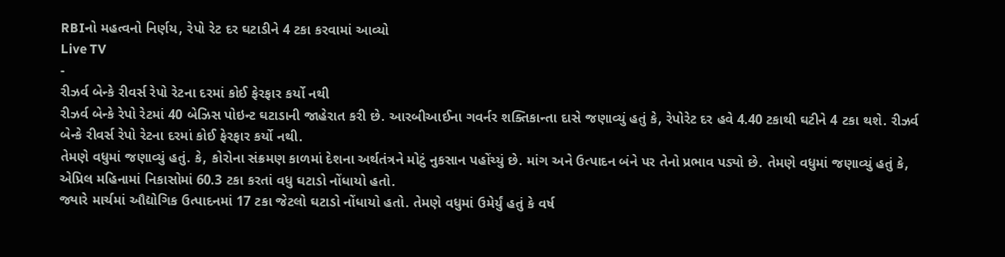RBIનો મહત્વનો નિર્ણય, રેપો રેટ દર ઘટાડીને 4 ટકા કરવામાં આવ્યો
Live TV
-
રીઝર્વ બેન્કે રીવર્સ રેપો રેટના દરમાં કોઈ ફેરફાર કર્યો નથી
રીઝર્વ બેન્કે રેપો રેટમાં 40 બેઝિસ પોઇન્ટ ઘટાડાની જાહેરાત કરી છે. આરબીઆઈના ગવર્નર શક્તિકાન્તા દાસે જણાવ્યું હતું કે, રેપોરેટ દર હવે 4.40 ટકાથી ઘટીને 4 ટકા થશે. રીઝર્વ બેન્કે રીવર્સ રેપો રેટના દરમાં કોઈ ફેરફાર કર્યો નથી.
તેમણે વધુમાં જણાવ્યું હતું. કે, કોરોના સંક્રમણ કાળમાં દેશના અર્થતંત્રને મોટું નુકસાન પહોંચ્યું છે. માંગ અને ઉત્પાદન બંને પર તેનો પ્રભાવ પડ્યો છે. તેમણે વધુમાં જણાવ્યું હતું કે, એપ્રિલ મહિનામાં નિકાસોમાં 60.3 ટકા કરતાં વધુ ઘટાડો નોંધાયો હતો.
જ્યારે માર્ચમાં ઔદ્યોગિક ઉત્પાદનમાં 17 ટકા જેટલો ઘટાડો નોંધાયો હતો. તેમણે વધુમાં ઉમેર્યું હતું કે વર્ષ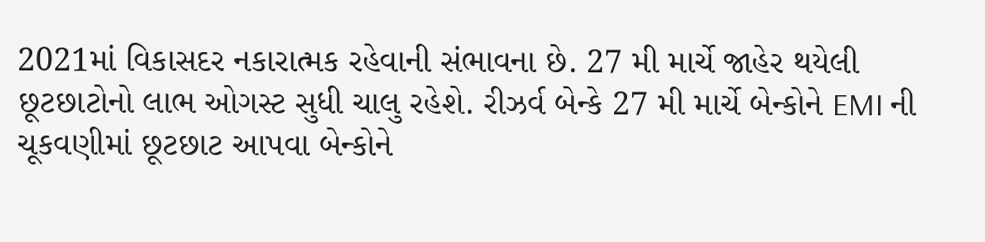2021માં વિકાસદર નકારાત્મક રહેવાની સંભાવના છે. 27 મી માર્ચે જાહેર થયેલી છૂટછાટોનો લાભ ઓગસ્ટ સુધી ચાલુ રહેશે. રીઝર્વ બેન્કે 27 મી માર્ચે બેન્કોને EMI ની ચૂકવણીમાં છૂટછાટ આપવા બેન્કોને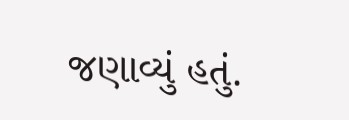જણાવ્યું હતું.